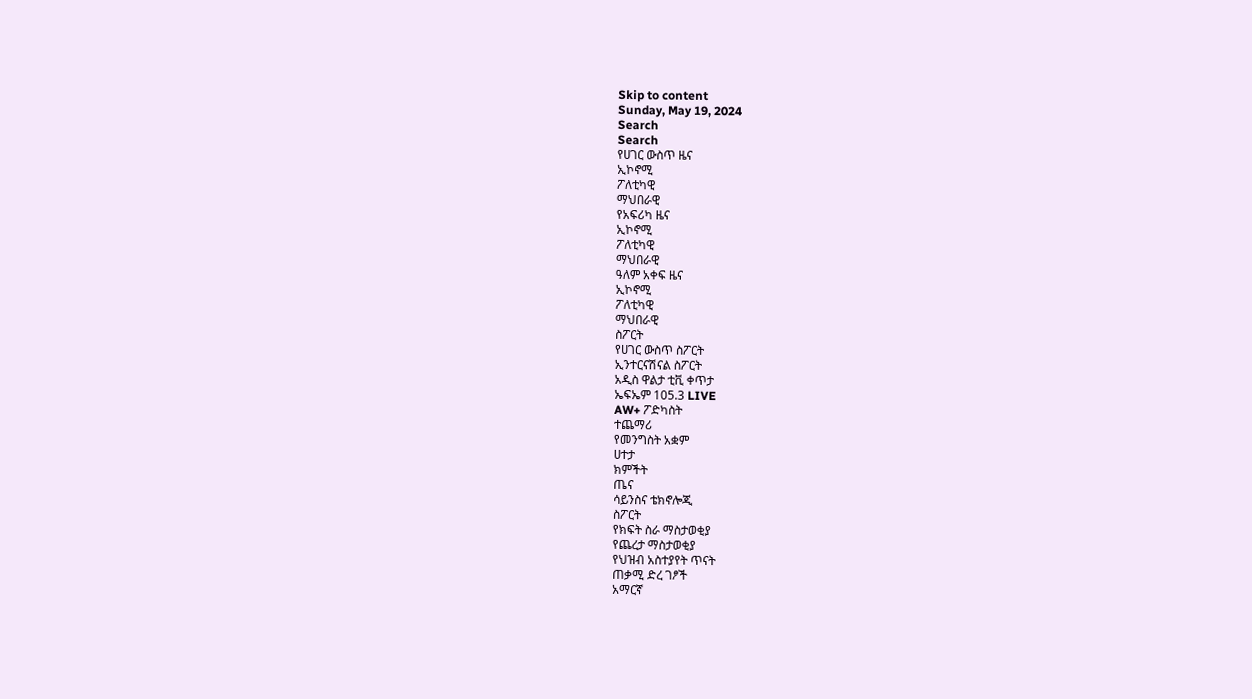Skip to content
Sunday, May 19, 2024
Search
Search
የሀገር ውስጥ ዜና
ኢኮኖሚ
ፖለቲካዊ
ማህበራዊ
የአፍሪካ ዜና
ኢኮኖሚ
ፖለቲካዊ
ማህበራዊ
ዓለም አቀፍ ዜና
ኢኮኖሚ
ፖለቲካዊ
ማህበራዊ
ስፖርት
የሀገር ውስጥ ስፖርት
ኢንተርናሽናል ስፖርት
አዲስ ዋልታ ቲቪ ቀጥታ
ኤፍኤም 105.3 LIVE
AW+ ፖድካስት
ተጨማሪ
የመንግስት አቋም
ሀተታ
ክምችት
ጤና
ሳይንስና ቴክኖሎጂ
ስፖርት
የክፍት ስራ ማስታወቂያ
የጨረታ ማስታወቂያ
የህዝብ አስተያየት ጥናት
ጠቃሚ ድረ ገፆች
አማርኛ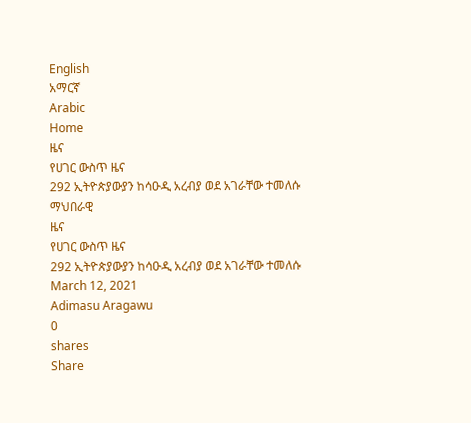English
አማርኛ
Arabic
Home
ዜና
የሀገር ውስጥ ዜና
292 ኢትዮጵያውያን ከሳዑዲ አረብያ ወደ አገራቸው ተመለሱ
ማህበራዊ
ዜና
የሀገር ውስጥ ዜና
292 ኢትዮጵያውያን ከሳዑዲ አረብያ ወደ አገራቸው ተመለሱ
March 12, 2021
Adimasu Aragawu
0
shares
Share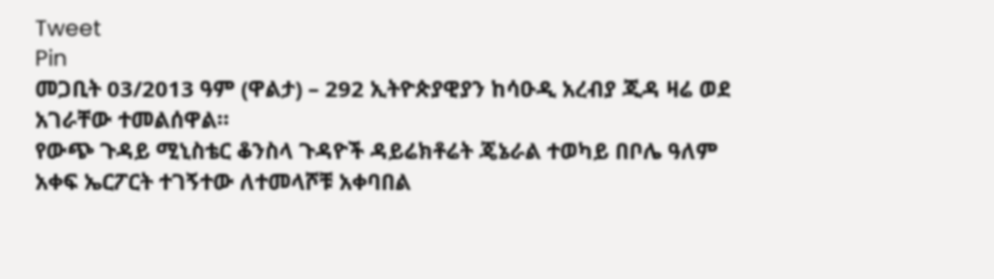Tweet
Pin
መጋቢት 03/2013 ዓም (ዋልታ) – 292 ኢትዮጵያዊያን ከሳዑዲ አረብያ ጂዳ ዛሬ ወደ አገራቸው ተመልሰዋል።
የውጭ ጉዳይ ሚኒስቴር ቆንስላ ጉዳዮች ዳይሬክቶሬት ጄኔራል ተወካይ በቦሌ ዓለም አቀፍ ኤርፖርት ተገኝተው ለተመላሾቹ አቀባበል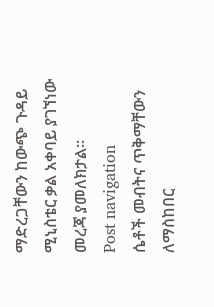ማድረጋቸውን ከውጭ ጉዳይ ሚኒስቴር ቃል አቀባይ ያገኘነው መረጃ ያመለክታል።
Post navigation
ሴቶች መብትና ጥቅማቸውን ለማስከበር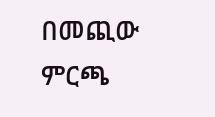በመጪው ምርጫ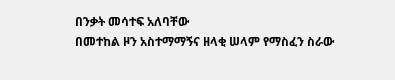በንቃት መሳተፍ አለባቸው
በመተከል ዞን አስተማማኝና ዘላቂ ሠላም የማስፈን ስራው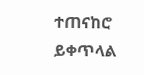ተጠናከሮ ይቀጥላል